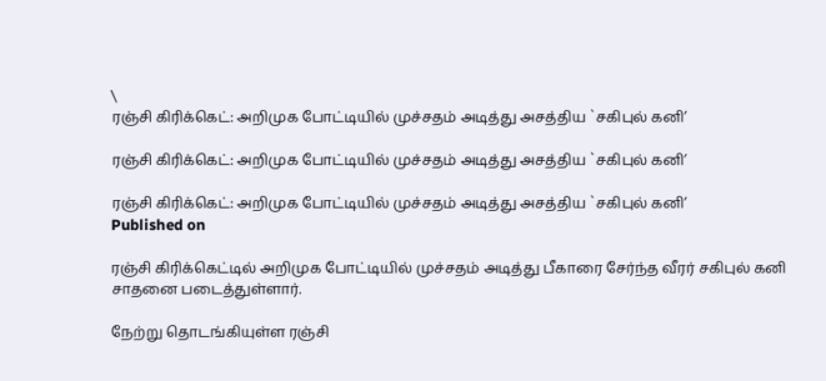\
ரஞ்சி கிரிக்கெட்: அறிமுக போட்டியில் முச்சதம் அடித்து அசத்திய `சகிபுல் கனி’

ரஞ்சி கிரிக்கெட்: அறிமுக போட்டியில் முச்சதம் அடித்து அசத்திய `சகிபுல் கனி’

ரஞ்சி கிரிக்கெட்: அறிமுக போட்டியில் முச்சதம் அடித்து அசத்திய `சகிபுல் கனி’
Published on

ரஞ்சி கிரிக்கெட்டில் அறிமுக போட்டியில் முச்சதம் அடித்து பீகாரை சேர்ந்த வீரர் சகிபுல் கனி சாதனை படைத்துள்ளார்.

நேற்று தொடங்கியுள்ள ரஞ்சி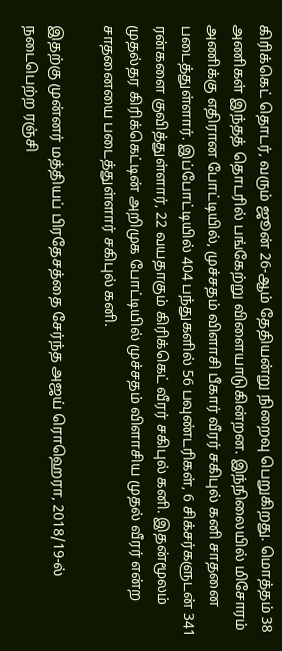கிரிக்கெட் தொடர், வரும் ஜூன் 26-ஆம் தேதியன்று நிறைவு பெறுகிறது. மொத்தம் 38 அணிகள் இந்தத் தொடரில் பங்கேற்று விளையாடுகின்றன. இந்நிலையில் மிசோரம் அணிக்கு எதிரான போட்டியில், முச்சதம் விளாசி பீகார் வீரர் சகிபுல் கனி சாதனை படைத்துள்ளார். இப்போட்டியில் 404 பந்துகளில் 56 பவுண்டரிகள், 6 சிக்சர்களுடன் 341 ரன்களை குவித்துள்ளார், 22 வயதாகும் கிரிக்கெட் வீரர் சகிபுல் கனி. இதன்மூலம் முதல்தர கிரிக்கெட்டின் அறிமுக போட்டியில் முச்சதம் விளாசிய முதல் வீரர் என்ற சாதனையை படைத்துள்ளார் சகிபுல் கனி.

இதற்கு முன்னர் மத்தியப் பிரதேசத்தை சேர்ந்த அஜய் ரொஹெரா, 2018/19-ல் நடைபெற்ற ரஞ்சி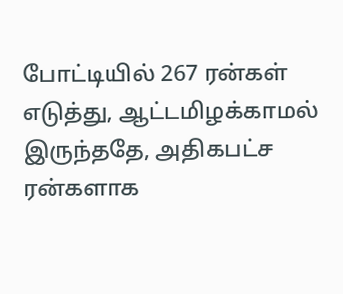போட்டியில் 267 ரன்கள் எடுத்து, ஆட்டமிழக்காமல் இருந்ததே, அதிகபட்ச ரன்களாக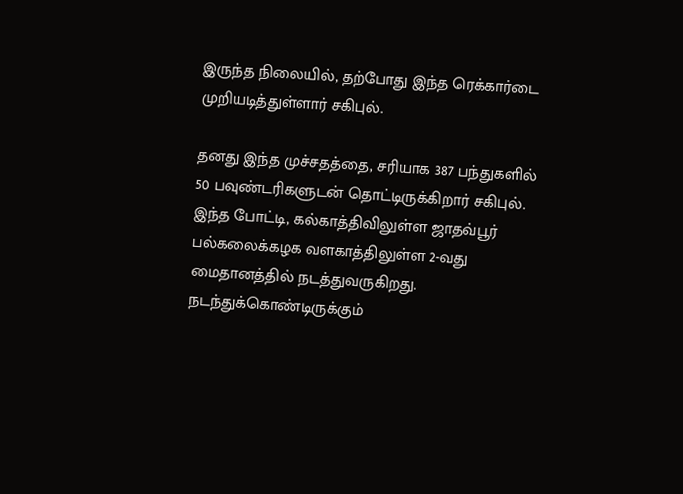இருந்த நிலையில், தற்போது இந்த ரெக்கார்டை முறியடித்துள்ளார் சகிபுல்.

தனது இந்த முச்சதத்தை, சரியாக 387 பந்துகளில் 50 பவுண்டரிகளுடன் தொட்டிருக்கிறார் சகிபுல். இந்த போட்டி, கல்காத்திவிலுள்ள ஜாதவ்பூர் பல்கலைக்கழக வளகாத்திலுள்ள 2-வது மைதானத்தில் நடத்துவருகிறது. நடந்துக்கொண்டிருக்கும்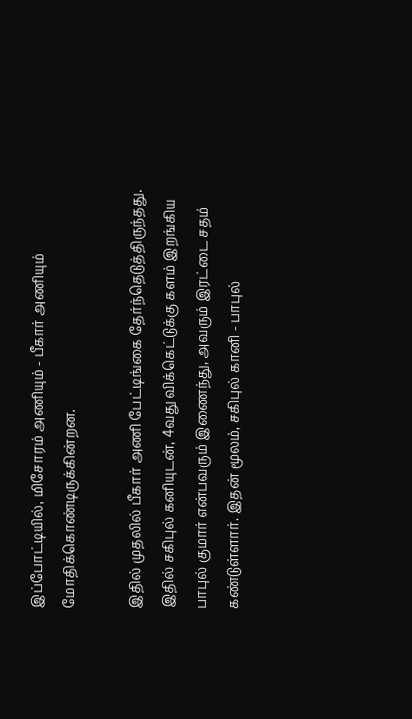இப்போட்டியில், மிசோரம் அணியும் - பீகார் அணியும் மோதிக்கொண்டிருக்கின்றன.

இதில் முதலில் பீகார் அணி பேட்டிங்கை தேர்ந்தெடுத்திருந்தது. இதில் சகிபுல் கனியுடன், 4வது விக்கெட்டுக்கு களம் இறங்கிய பாபுல் குமார் என்பவரும் இணைந்து, அவரும் இரட்டை சதம் கண்டுள்ளார். இதன் மூலம், சகிபுல் கானி - பாபுல்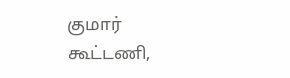குமார் கூட்டணி,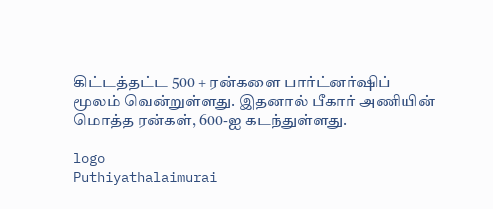கிட்டத்தட்ட 500 + ரன்களை பார்ட்னர்ஷிப் மூலம் வென்றுள்ளது. இதனால் பீகார் அணியின் மொத்த ரன்கள், 600-ஐ கடந்துள்ளது.

logo
Puthiyathalaimurai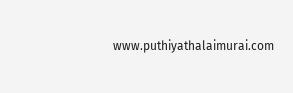www.puthiyathalaimurai.com